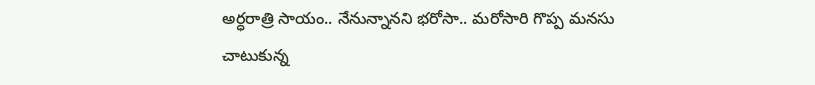అర్ధరాత్రి సాయం.. నేనున్నానని భరోసా.. మరోసారి గొప్ప మనసు చాటుకున్న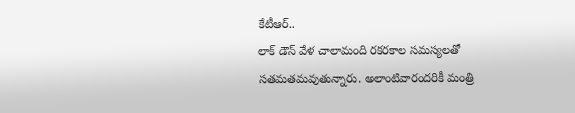కేటీఆర్..
లాక్ డౌన్ వేళ చాలామంది రకరకాల సమస్యలతో సతమతమవుతున్నారు. అలాంటివారందరికీ మంత్రి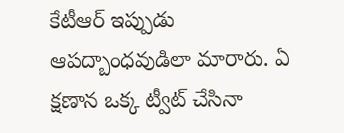కేటీఆర్ ఇప్పుడు ఆపద్బాంధవుడిలా మారారు. ఏ క్షణాన ఒక్క ట్వీట్ చేసినా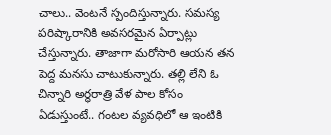చాలు.. వెంటనే స్పందిస్తున్నారు. సమస్య పరిష్కారానికి అవసరమైన ఏర్పాట్లు చేస్తున్నారు. తాజాగా మరోసారి ఆయన తన పెద్ద మనసు చాటుకున్నారు. తల్లి లేని ఓ చిన్నారి అర్ధరాత్రి వేళ పాల కోసం ఏడుస్తుంటే.. గంటల వ్యవధిలో ఆ ఇంటికి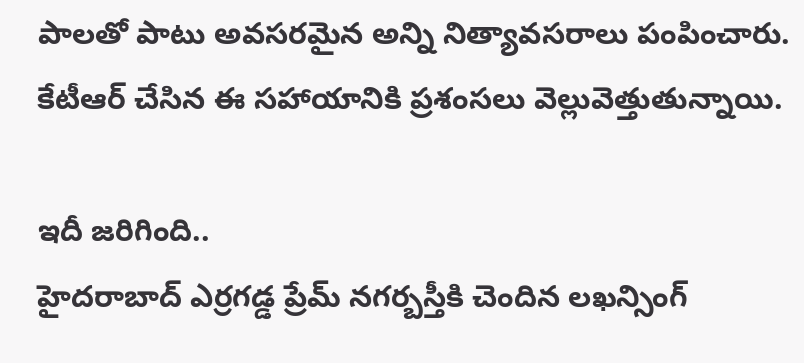పాలతో పాటు అవసరమైన అన్ని నిత్యావసరాలు పంపించారు. కేటీఆర్ చేసిన ఈ సహాయానికి ప్రశంసలు వెల్లువెత్తుతున్నాయి.

ఇదీ జరిగింది..
హైదరాబాద్ ఎర్రగడ్డ ప్రేమ్ నగర్బస్తీకి చెందిన లఖన్సింగ్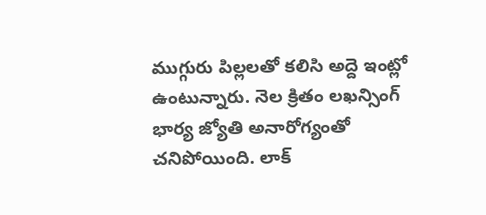ముగ్గురు పిల్లలతో కలిసి అద్దె ఇంట్లో ఉంటున్నారు. నెల క్రితం లఖన్సింగ్ భార్య జ్యోతి అనారోగ్యంతో చనిపోయింది. లాక్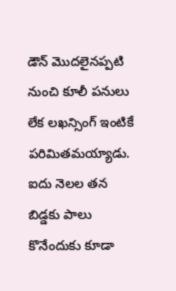డౌన్ మొదలైనప్పటి నుంచి కూలీ పనులు లేక లఖన్సింగ్ ఇంటికే పరిమితమయ్యాడు. ఐదు నెలల తన బిడ్డకు పాలు కొనేందుకు కూడా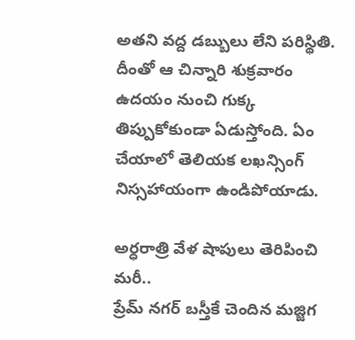అతని వద్ద డబ్బులు లేని పరిస్థితి. దీంతో ఆ చిన్నారి శుక్రవారం ఉదయం నుంచి గుక్క తిప్పుకోకుండా ఏడుస్తోంది. ఏం చేయాలో తెలియక లఖన్సింగ్ నిస్సహాయంగా ఉండిపోయాడు.

అర్ధరాత్రి వేళ షాపులు తెరిపించి మరీ..
ప్రేమ్ నగర్ బస్తీకే చెందిన మజ్జిగ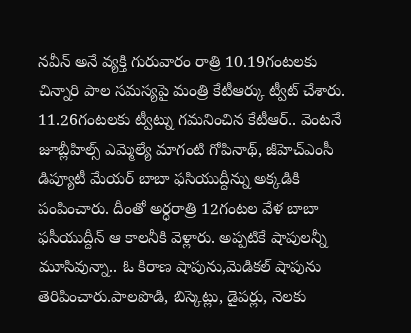నవీన్ అనే వ్యక్తి గురువారం రాత్రి 10.19గంటలకు చిన్నారి పాల సమస్యపై మంత్రి కేటీఆర్కు ట్వీట్ చేశారు. 11.26గంటలకు ట్వీట్ను గమనించిన కేటీఆర్.. వెంటనే జూబ్లీహిల్స్ ఎమ్మెల్యే మాగంటి గోపినాథ్, జీహెచ్ఎంసీ డిప్యూటీ మేయర్ బాబా ఫసియుద్దీన్ను అక్కడికి పంపించారు. దీంతో అర్ధరాత్రి 12గంటల వేళ బాబా ఫసీయుద్దీన్ ఆ కాలనీకి వెళ్లారు. అప్పటికే షాపులన్నీ మూసివున్నా.. ఓ కిరాణ షాపును,మెడికల్ షాపును తెరిపించారు.పాలపొడి, బిస్కెట్లు, డైపర్లు, నెలకు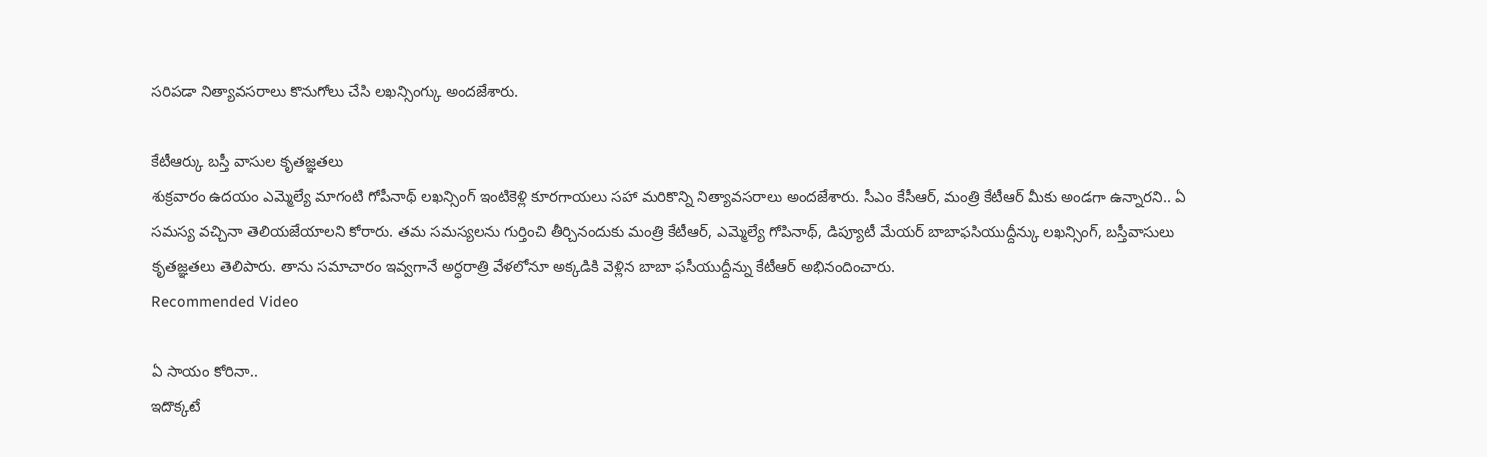సరిపడా నిత్యావసరాలు కొనుగోలు చేసి లఖన్సింగ్కు అందజేశారు.

కేటీఆర్కు బస్తీ వాసుల కృతజ్ఞతలు
శుక్రవారం ఉదయం ఎమ్మెల్యే మాగంటి గోపీనాథ్ లఖన్సింగ్ ఇంటికెళ్లి కూరగాయలు సహా మరికొన్ని నిత్యావసరాలు అందజేశారు. సీఎం కేసీఆర్, మంత్రి కేటీఆర్ మీకు అండగా ఉన్నారని.. ఏ సమస్య వచ్చినా తెలియజేయాలని కోరారు. తమ సమస్యలను గుర్తించి తీర్చినందుకు మంత్రి కేటీఆర్, ఎమ్మెల్యే గోపినాథ్, డిప్యూటీ మేయర్ బాబాఫసియుద్దీన్కు లఖన్సింగ్, బస్తీవాసులు కృతజ్ఞతలు తెలిపారు. తాను సమాచారం ఇవ్వగానే అర్ధరాత్రి వేళలోనూ అక్కడికి వెళ్లిన బాబా ఫసీయుద్దీన్ను కేటీఆర్ అభినందించారు.
Recommended Video

ఏ సాయం కోరినా..
ఇదొక్కటే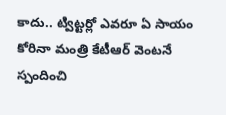కాదు.. ట్విట్టర్లో ఎవరూ ఏ సాయం కోరినా మంత్రి కేటీఆర్ వెంటనే స్పందించి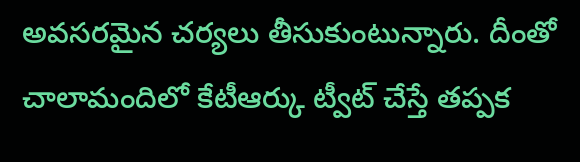అవసరమైన చర్యలు తీసుకుంటున్నారు. దీంతో చాలామందిలో కేటీఆర్కు ట్వీట్ చేస్తే తప్పక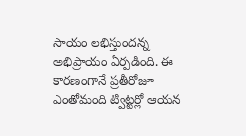సాయం లభిస్తుందన్న అభిప్రాయం ఏర్పడింది. ఈ కారణంగానే ప్రతీరోజూ ఎంతోమంది ట్విట్టర్లో ఆయన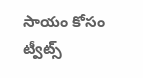సాయం కోసం ట్వీట్స్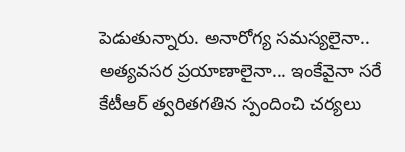పెడుతున్నారు. అనారోగ్య సమస్యలైనా.. అత్యవసర ప్రయాణాలైనా... ఇంకేవైనా సరే కేటీఆర్ త్వరితగతిన స్పందించి చర్యలు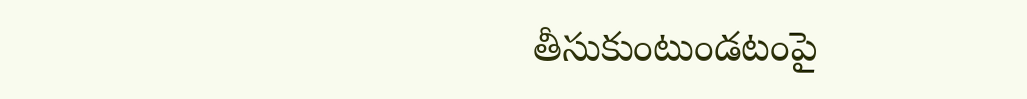తీసుకుంటుండటంపై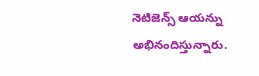నెటిజెన్స్ ఆయన్ను అభినందిస్తున్నారు.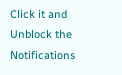Click it and Unblock the Notifications